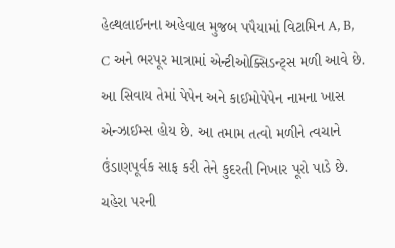હેલ્થલાઈનના અહેવાલ મુજબ પપૈયામાં વિટામિન A, B, C અને ભરપૂર માત્રામાં એન્ટીઓક્સિડન્ટ્સ મળી આવે છે. આ સિવાય તેમાં પેપેન અને કાઈમોપેપેન નામના ખાસ એન્ઝાઈમ્સ હોય છે. આ તમામ તત્વો મળીને ત્વચાને ઉંડાણપૂર્વક સાફ કરી તેને કુદરતી નિખાર પૂરો પાડે છે.
ચહેરા પરની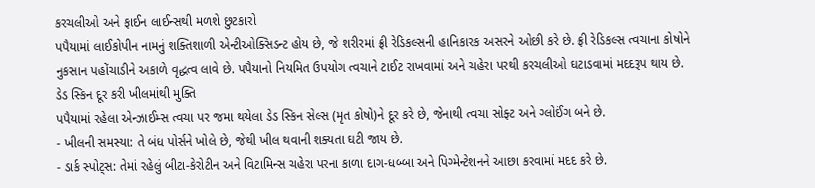કરચલીઓ અને ફાઈન લાઈન્સથી મળશે છુટકારો
પપૈયામાં લાઈકોપીન નામનું શક્તિશાળી એન્ટીઓક્સિડન્ટ હોય છે, જે શરીરમાં ફ્રી રેડિકલ્સની હાનિકારક અસરને ઓછી કરે છે. ફ્રી રેડિકલ્સ ત્વચાના કોષોને નુકસાન પહોંચાડીને અકાળે વૃદ્ધત્વ લાવે છે. પપૈયાનો નિયમિત ઉપયોગ ત્વચાને ટાઈટ રાખવામાં અને ચહેરા પરથી કરચલીઓ ઘટાડવામાં મદદરૂપ થાય છે.
ડેડ સ્કિન દૂર કરી ખીલમાંથી મુક્તિ
પપૈયામાં રહેલા એન્ઝાઈમ્સ ત્વચા પર જમા થયેલા ડેડ સ્કિન સેલ્સ (મૃત કોષો)ને દૂર કરે છે, જેનાથી ત્વચા સોફ્ટ અને ગ્લોઈંગ બને છે.
- ખીલની સમસ્યા: તે બંધ પોર્સને ખોલે છે, જેથી ખીલ થવાની શક્યતા ઘટી જાય છે.
- ડાર્ક સ્પોટ્સ: તેમાં રહેલું બીટા-કેરોટીન અને વિટામિન્સ ચહેરા પરના કાળા દાગ-ધબ્બા અને પિગ્મેન્ટેશનને આછા કરવામાં મદદ કરે છે.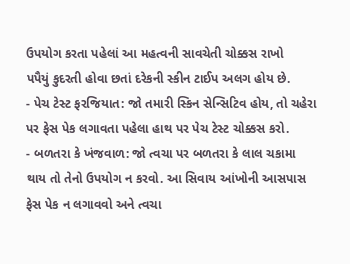ઉપયોગ કરતા પહેલાં આ મહત્વની સાવચેતી ચોક્કસ રાખો
પપૈયું કુદરતી હોવા છતાં દરેકની સ્કીન ટાઈપ અલગ હોય છે.
- પેચ ટેસ્ટ ફરજિયાત: જો તમારી સ્કિન સેન્સિટિવ હોય, તો ચહેરા પર ફેસ પેક લગાવતા પહેલા હાથ પર પેચ ટેસ્ટ ચોક્કસ કરો.
- બળતરા કે ખંજવાળ: જો ત્વચા પર બળતરા કે લાલ ચકામા થાય તો તેનો ઉપયોગ ન કરવો. આ સિવાય આંખોની આસપાસ ફેસ પેક ન લગાવવો અને ત્વચા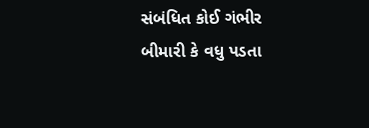સંબંધિત કોઈ ગંભીર બીમારી કે વધુ પડતા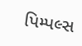પિમ્પલ્સ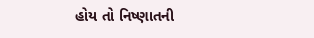હોય તો નિષ્ણાતની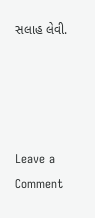સલાહ લેવી.




Leave a Comment